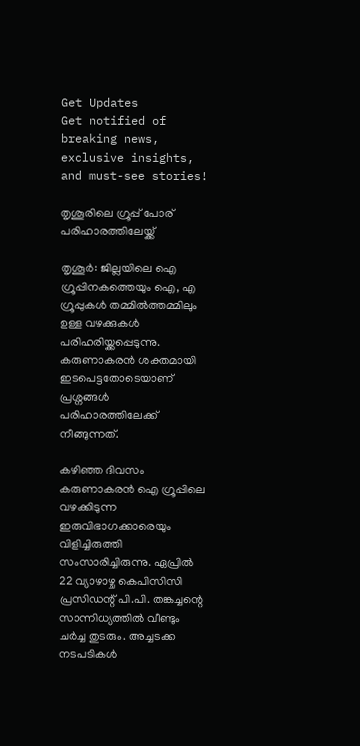Get Updates
Get notified of breaking news, exclusive insights, and must-see stories!

തൃശൂരിലെ ഗ്രൂപ്പ് പോര് പരിഹാരത്തിലേയ്ക്ക്

തൃശൂര്‍: ജില്ലയിലെ ഐ ഗ്രൂപ്പിനകത്തെയും ഐ, എ ഗ്രൂപ്പുകള്‍ തമ്മില്‍ത്തമ്മിലും ഉള്ള വഴക്കുകള്‍ പരിഹരിയ്ക്കപ്പെടുന്നു. കരുണാകരന്‍ ശക്തമായി ഇടപെട്ടതോടെയാണ് പ്രശ്നങ്ങള്‍ പരിഹാരത്തിലേക്ക് നീങ്ങുന്നത്.

കഴിഞ്ഞ ദിവസം കരുണാകരന്‍ ഐ ഗ്രൂപ്പിലെ വഴക്കിടുന്ന ഇരുവിഭാഗക്കാരെയും വിളിച്ചിരുത്തി സംസാരിച്ചിരുന്നു. ഏപ്രില്‍ 22 വ്യാഴാഴ്ച കെപിസിസി പ്രസിഡന്റ് പി.പി. തങ്കച്ചന്റെ സാന്നിധ്യത്തില്‍ വീണ്ടും ചര്‍ച്ച തുടരും. അച്ചടക്ക നടപടികള്‍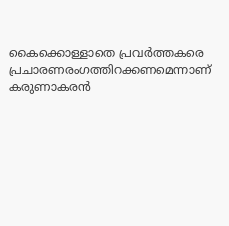കൈക്കൊള്ളാതെ പ്രവര്‍ത്തകരെ പ്രചാരണരംഗത്തിറക്കണമെന്നാണ് കരുണാകരന്‍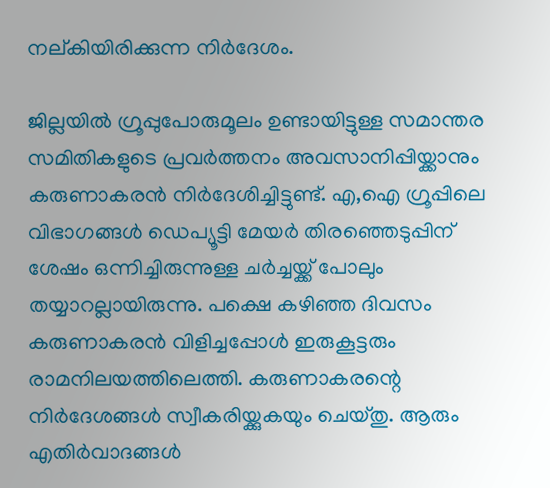നല്കിയിരിക്കുന്ന നിര്‍ദേശം.

ജില്ലയില്‍ ഗ്രൂപ്പുപോരുമൂലം ഉണ്ടായിട്ടുള്ള സമാന്തര സമിതികളുടെ പ്രവര്‍ത്തനം അവസാനിപ്പിയ്ക്കാനും കരുണാകരന്‍ നിര്‍ദേശിച്ചിട്ടുണ്ട്. എ,ഐ ഗ്രൂപ്പിലെ വിഭാഗങ്ങള്‍ ഡെപ്യൂട്ടി മേയര്‍ തിരഞ്ഞെടുപ്പിന് ശേഷം ഒന്നിച്ചിരുന്നുള്ള ചര്‍ച്ചയ്ക്ക് പോലും തയ്യാറല്ലായിരുന്നു. പക്ഷെ കഴിഞ്ഞ ദിവസം കരുണാകരന്‍ വിളിച്ചപ്പോള്‍ ഇരുകൂട്ടരും രാമനിലയത്തിലെത്തി. കരുണാകരന്റെ നിര്‍ദേശങ്ങള്‍ സ്വീകരിയ്ക്കുകയും ചെയ്തു. ആരും എതിര്‍വാദങ്ങള്‍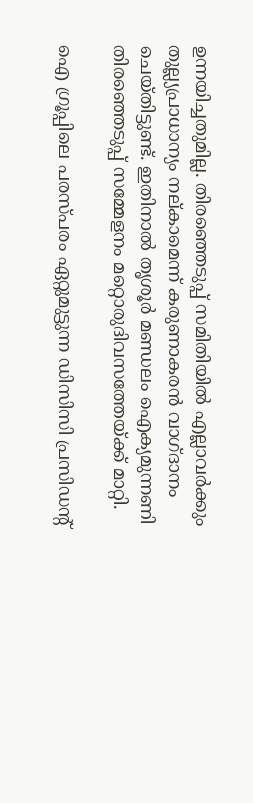ഉന്നയിച്ചതുമില്ല. തിരഞ്ഞെടുപ്പ് സമിതിയില്‍ എല്ലാവര്‍ക്കും തുല്ല്യപ്രാധാന്യം നല്കാമെന്ന് കരുണാകരന്‍ വാഗ്ദാനം ചെയ്തിട്ടുണ്ട്. ഇതിനാല്‍ തൃശൂര്‍ മണ്ഡലം ഐക്യമുന്നണി തിരഞ്ഞെടുപ്പ് സമ്മേളനം മറ്റൊരുദിവസത്തേയ്ക്ക് മാറ്റി.

ഐ ഗ്രൂപ്പിലെ പരസ്പരം ഏറ്റുമുട്ടുന്ന ഡിസിസി പ്രസിഡന്റ്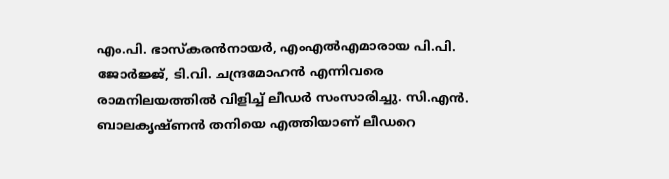എം.പി. ഭാസ്കരന്‍നായര്‍, എംഎല്‍എമാരായ പി.പി. ജോര്‍ജ്ജ്, ടി.വി. ചന്ദ്രമോഹന്‍ എന്നിവരെ രാമനിലയത്തില്‍ വിളിച്ച് ലീഡര്‍ സംസാരിച്ചു. സി.എന്‍. ബാലകൃഷ്ണന്‍ തനിയെ എത്തിയാണ് ലീഡറെ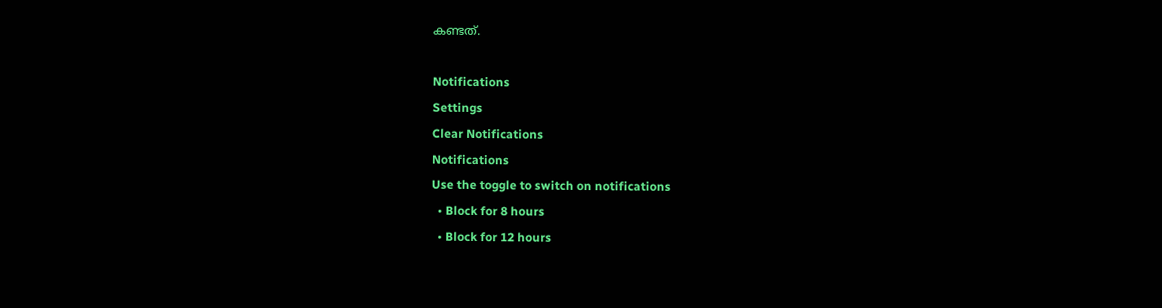കണ്ടത്.

Notifications
Settings
Clear Notifications
Notifications
Use the toggle to switch on notifications
  • Block for 8 hours
  • Block for 12 hours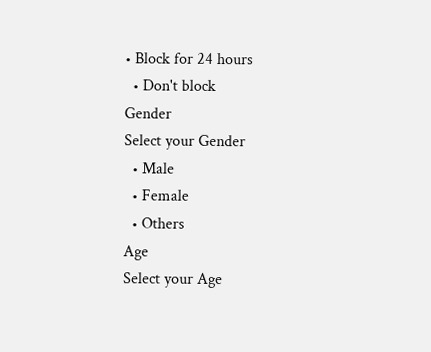• Block for 24 hours
  • Don't block
Gender
Select your Gender
  • Male
  • Female
  • Others
Age
Select your Age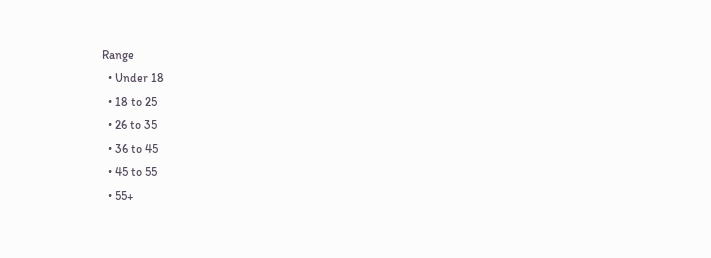Range
  • Under 18
  • 18 to 25
  • 26 to 35
  • 36 to 45
  • 45 to 55
  • 55+